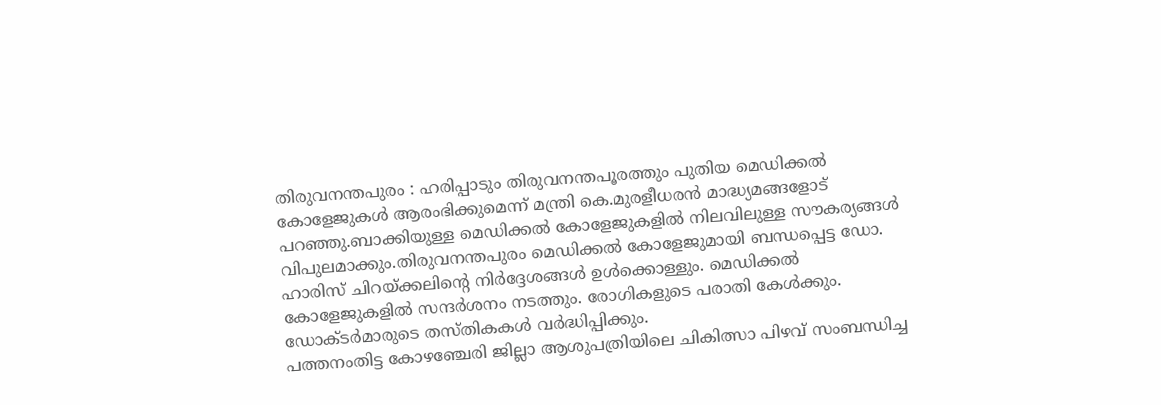തിരുവനന്തപുരം : ഹരിപ്പാടും തിരുവനന്തപൂരത്തും പുതിയ മെഡിക്കൽ കോളേജുകൾ ആരംഭിക്കുമെന്ന് മന്ത്രി കെ.മുരളീധരൻ മാദ്ധ്യമങ്ങളോട് പറഞ്ഞു.ബാക്കിയുള്ള മെഡിക്കൽ കോളേജുകളിൽ നിലവിലുള്ള സൗകര്യങ്ങൾ വിപുലമാക്കും.തിരുവനന്തപുരം മെഡിക്കൽ കോളേജുമായി ബന്ധപ്പെട്ട ഡോ. ഹാരിസ് ചിറയ്ക്കലിന്റെ നിർദ്ദേശങ്ങൾ ഉൾക്കൊള്ളും. മെഡിക്കൽ കോളേജുകളിൽ സന്ദർശനം നടത്തും. രോഗികളുടെ പരാതി കേൾക്കും. ഡോക്ടർമാരുടെ തസ്തികകൾ വർദ്ധിപ്പിക്കും.
പത്തനംതിട്ട കോഴഞ്ചേരി ജില്ലാ ആശുപത്രിയിലെ ചികിത്സാ പിഴവ് സംബന്ധിച്ച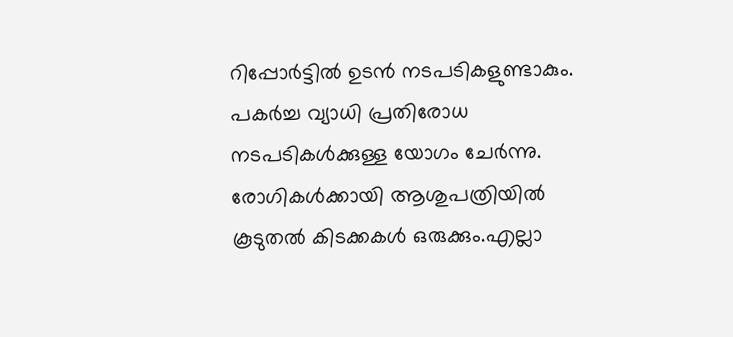റിപ്പോർട്ടിൽ ഉടൻ നടപടികളുണ്ടാകും. പകർച്ച വ്യാധി പ്രതിരോധ നടപടികൾക്കുള്ള യോഗം ചേർന്നു. രോഗികൾക്കായി ആശുപത്രിയിൽ കൂടുതൽ കിടക്കകൾ ഒരുക്കും.എല്ലാ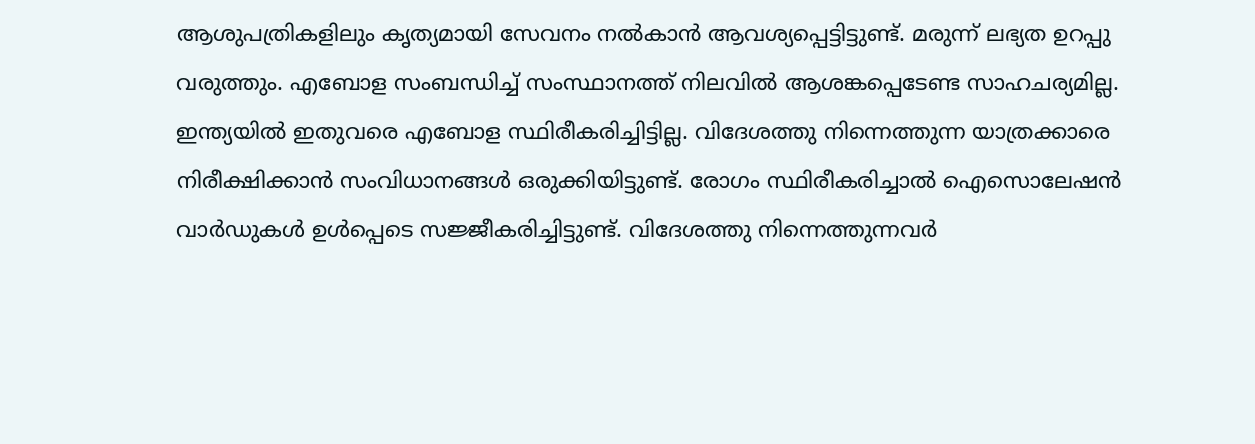ആശുപത്രികളിലും കൃത്യമായി സേവനം നൽകാൻ ആവശ്യപ്പെട്ടിട്ടുണ്ട്. മരുന്ന് ലഭ്യത ഉറപ്പു വരുത്തും. എബോള സംബന്ധിച്ച് സംസ്ഥാനത്ത് നിലവിൽ ആശങ്കപ്പെടേണ്ട സാഹചര്യമില്ല. ഇന്ത്യയിൽ ഇതുവരെ എബോള സ്ഥിരീകരിച്ചിട്ടില്ല. വിദേശത്തു നിന്നെത്തുന്ന യാത്രക്കാരെ നിരീക്ഷിക്കാൻ സംവിധാനങ്ങൾ ഒരുക്കിയിട്ടുണ്ട്. രോഗം സ്ഥിരീകരിച്ചാൽ ഐസൊലേഷൻ വാർഡുകൾ ഉൾപ്പെടെ സജ്ജീകരിച്ചിട്ടുണ്ട്. വിദേശത്തു നിന്നെത്തുന്നവർ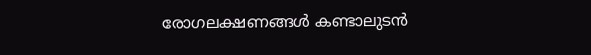രോഗലക്ഷണങ്ങൾ കണ്ടാലുടൻ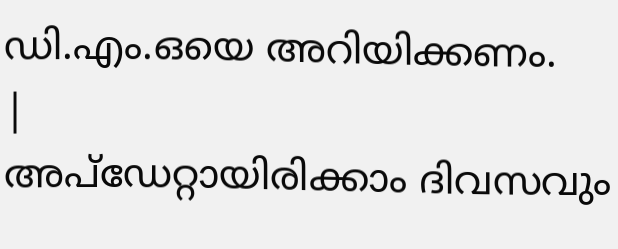ഡി.എം.ഒയെ അറിയിക്കണം.
|
അപ്ഡേറ്റായിരിക്കാം ദിവസവും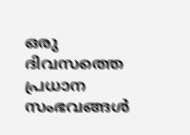ഒരു ദിവസത്തെ പ്രധാന സംഭവങ്ങൾ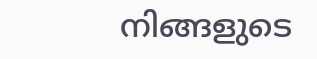നിങ്ങളുടെ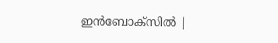ഇൻബോക്സിൽ |